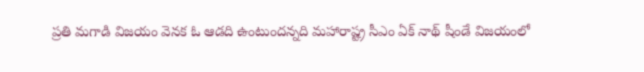ప్రతి మగాడి విజయం వెనక ఓ ఆడది ఉంటుందన్నది మహారాష్ట్ర సీఎం ఏక్ నాథ్ షీండే విజయంలో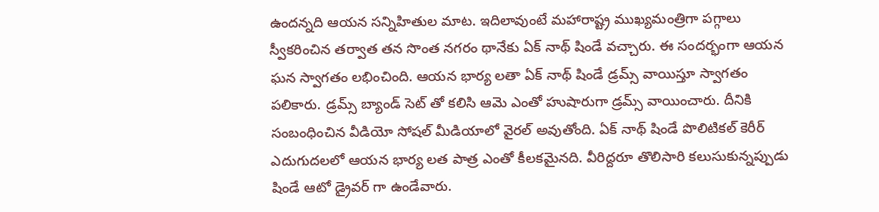ఉందన్నది ఆయన సన్నిహితుల మాట. ఇదిలావుంటే మహారాష్ట్ర ముఖ్యమంత్రిగా పగ్గాలు స్వీకరించిన తర్వాత తన సొంత నగరం థానేకు ఏక్ నాథ్ షిండే వచ్చారు. ఈ సందర్భంగా ఆయన ఘన స్వాగతం లభించింది. ఆయన భార్య లతా ఏక్ నాథ్ షిండే డ్రమ్స్ వాయిస్తూ స్వాగతం పలికారు. డ్రమ్స్ బ్యాండ్ సెట్ తో కలిసి ఆమె ఎంతో హుషారుగా డ్రమ్స్ వాయించారు. దీనికి సంబంధించిన వీడియో సోషల్ మీడియాలో వైరల్ అవుతోంది. ఏక్ నాథ్ షిండే పొలిటికల్ కెరీర్ ఎదుగుదలలో ఆయన భార్య లత పాత్ర ఎంతో కీలకమైనది. వీరిద్దరూ తొలిసారి కలుసుకున్నప్పుడు షిండే ఆటో డ్రైవర్ గా ఉండేవారు.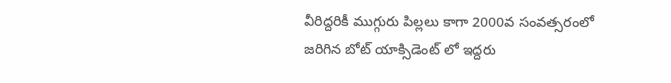వీరిద్దరికీ ముగ్గురు పిల్లలు కాగా 2000వ సంవత్సరంలో జరిగిన బోట్ యాక్సిడెంట్ లో ఇద్దరు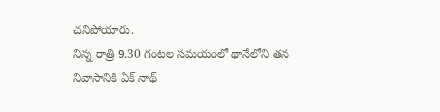చనిపోయారు.
నిన్న రాత్రి 9.30 గంటల సమయంలో థానేలోని తన నివాసానికి ఏక్ నాథ్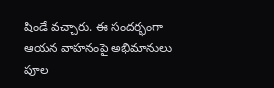షిండే వచ్చారు. ఈ సందర్భంగా ఆయన వాహనంపై అభిమానులు పూల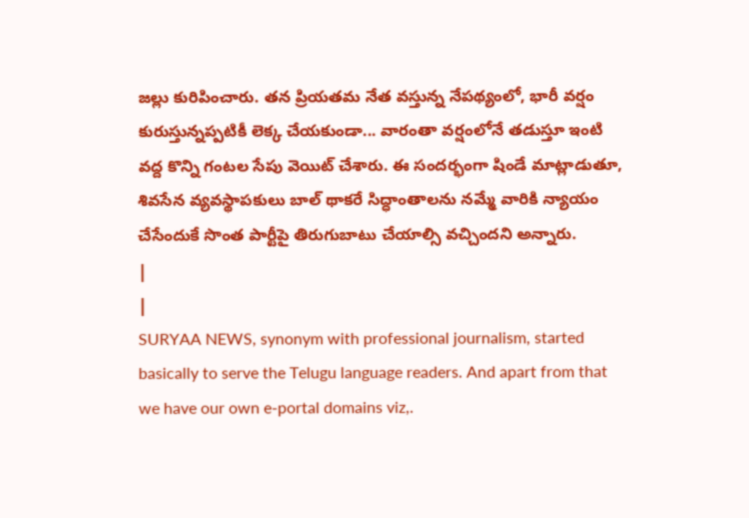జల్లు కురిపించారు. తన ప్రియతమ నేత వస్తున్న నేపథ్యంలో, భారీ వర్షం కురుస్తున్నప్పటికీ లెక్క చేయకుండా... వారంతా వర్షంలోనే తడుస్తూ ఇంటి వద్ద కొన్ని గంటల సేపు వెయిట్ చేశారు. ఈ సందర్భంగా షిండే మాట్లాడుతూ, శివసేన వ్యవస్థాపకులు బాల్ థాకరే సిద్ధాంతాలను నమ్మే వారికి న్యాయం చేసేందుకే సొంత పార్టీపై తిరుగుబాటు చేయాల్సి వచ్చిందని అన్నారు.
|
|
SURYAA NEWS, synonym with professional journalism, started basically to serve the Telugu language readers. And apart from that we have our own e-portal domains viz,.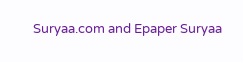Suryaa.com and Epaper Suryaa